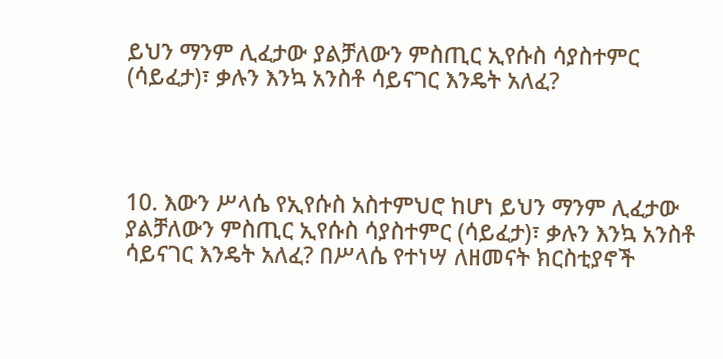ይህን ማንም ሊፈታው ያልቻለውን ምስጢር ኢየሱስ ሳያስተምር (ሳይፈታ)፣ ቃሉን እንኳ አንስቶ ሳይናገር እንዴት አለፈ?




10. እውን ሥላሴ የኢየሱስ አስተምህሮ ከሆነ ይህን ማንም ሊፈታው ያልቻለውን ምስጢር ኢየሱስ ሳያስተምር (ሳይፈታ)፣ ቃሉን እንኳ አንስቶ ሳይናገር እንዴት አለፈ? በሥላሴ የተነሣ ለዘመናት ክርስቲያኖች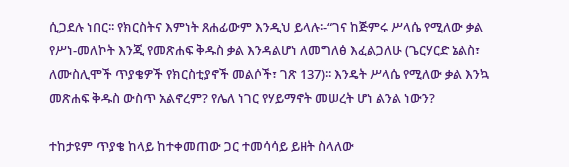ሲጋደሉ ነበር፡፡ የክርስትና እምነት ጸሐፊውም እንዲህ ይላሉ፡-“ገና ከጅምሩ ሥላሴ የሚለው ቃል የሥነ-መለኮት እንጂ የመጽሐፍ ቅዱስ ቃል እንዳልሆነ ለመግለፅ እፈልጋለሁ (ጌርሃርድ ኔልስ፣ ለሙስሊሞች ጥያቄዎች የክርስቲያኖች መልሶች፣ ገጽ 137)፡፡ እንዴት ሥላሴ የሚለው ቃል እንኳ መጽሐፍ ቅዱስ ውስጥ አልኖረም? የሌለ ነገር የሃይማኖት መሠረት ሆነ ልንል ነውን?

ተከታዩም ጥያቄ ከላይ ከተቀመጠው ጋር ተመሳሳይ ይዘት ስላለው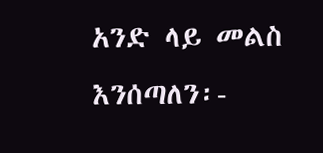አንድ ላይ መልስ እንሰጣለን፡-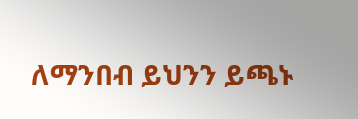ለማንበብ ይህንን ይጫኑ